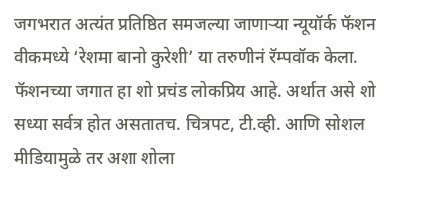जगभरात अत्यंत प्रतिष्ठित समजल्या जाणाऱ्या न्यूयॉर्क फॅशन वीकमध्ये ‘रेशमा बानो कुरेशी’ या तरुणीनं रॅम्पवॉक केला. फॅशनच्या जगात हा शो प्रचंड लोकप्रिय आहे. अर्थात असे शो सध्या सर्वत्र होत असतातच. चित्रपट, टी.व्ही. आणि सोशल मीडियामुळे तर अशा शोला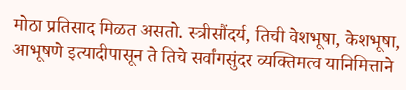मोठा प्रतिसाद मिळत असतो. स्त्रीसौंदर्य, तिची वेशभूषा, केशभूषा, आभूषणे इत्यादीपासून ते तिचे सर्वांगसुंदर व्यक्तिमत्व यानिमित्ताने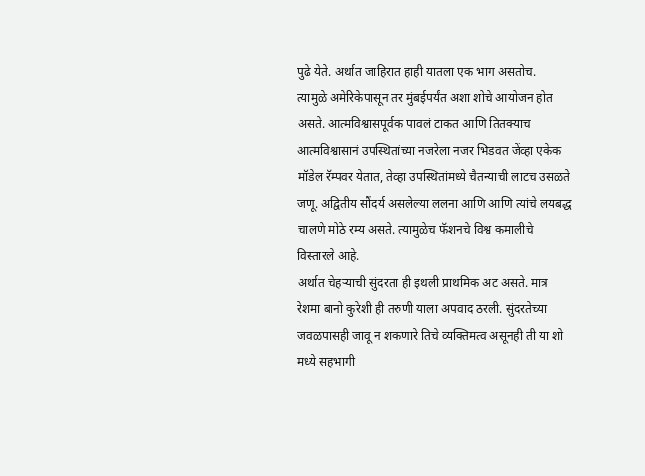पुढे येते. अर्थात जाहिरात हाही यातला एक भाग असतोच.
त्यामुळे अमेरिकेपासून तर मुंबईपर्यंत अशा शोचे आयोजन होत असते. आत्मविश्वासपूर्वक पावलं टाकत आणि तितक्याच आत्मविश्वासानं उपस्थितांच्या नजरेला नजर भिडवत जेंव्हा एकेक मॉडेल रॅम्पवर येतात, तेव्हा उपस्थितांमध्ये चैतन्याची लाटच उसळते जणू. अद्वितीय सौंदर्य असलेल्या ललना आणि आणि त्यांचे लयबद्ध चालणे मोठे रम्य असते. त्यामुळेच फॅशनचे विश्व कमालीचे विस्तारले आहे.
अर्थात चेहऱ्याची सुंदरता ही इथली प्राथमिक अट असते. मात्र रेशमा बानो कुरेशी ही तरुणी याला अपवाद ठरली. सुंदरतेच्या जवळपासही जावू न शकणारे तिचे व्यक्तिमत्व असूनही ती या शो मध्ये सहभागी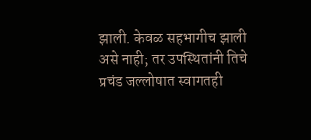झाली. केवळ सहभागीच झाली असे नाही; तर उपस्थितांनी तिचे प्रचंड जल्लोषात स्वागतही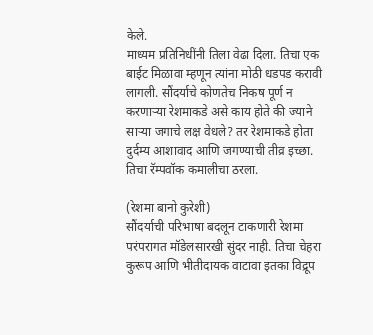केले.
माध्यम प्रतिनिधींनी तिला वेढा दिला. तिचा एक बाईट मिळावा म्हणून त्यांना मोठी धडपड करावी लागली. सौंदर्याचे कोणतेच निकष पूर्ण न करणाऱ्या रेशमाकडे असे काय होते की ज्याने साऱ्या जगाचे लक्ष वेधले? तर रेशमाकडे होता दुर्दम्य आशावाद आणि जगण्याची तीव्र इच्छा. तिचा रॅम्पवॉक कमालीचा ठरला.

(रेशमा बानो कुरेशी)
सौंदर्याची परिभाषा बदलून टाकणारी रेशमा परंपरागत मॉडेलसारखी सुंदर नाही. तिचा चेहरा कुरूप आणि भीतीदायक वाटावा इतका विद्रूप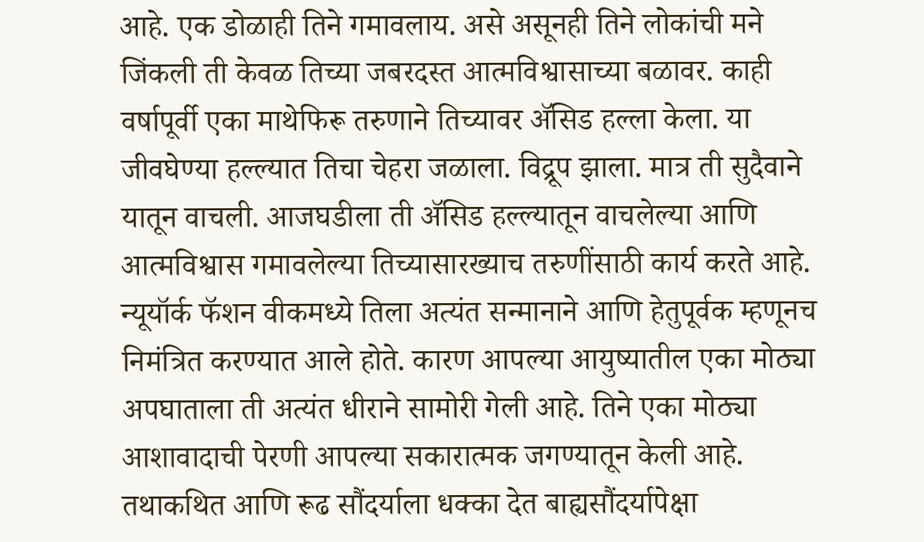आहे. एक डोळाही तिने गमावलाय. असे असूनही तिने लोकांची मने जिंकली ती केवळ तिच्या जबरदस्त आत्मविश्वासाच्या बळावर. काही वर्षापूर्वी एका माथेफिरू तरुणाने तिच्यावर ॲसिड हल्ला केला. या जीवघेण्या हल्ल्यात तिचा चेहरा जळाला. विद्रूप झाला. मात्र ती सुदैवाने यातून वाचली. आजघडीला ती ॲसिड हल्ल्यातून वाचलेल्या आणि आत्मविश्वास गमावलेल्या तिच्यासारख्याच तरुणींसाठी कार्य करते आहे.
न्यूयॉर्क फॅशन वीकमध्ये तिला अत्यंत सन्मानाने आणि हेतुपूर्वक म्हणूनच निमंत्रित करण्यात आले होते. कारण आपल्या आयुष्यातील एका मोठ्या अपघाताला ती अत्यंत धीराने सामोरी गेली आहे. तिने एका मोठ्या आशावादाची पेरणी आपल्या सकारात्मक जगण्यातून केली आहे. तथाकथित आणि रूढ सौंदर्याला धक्का देत बाह्यसौंदर्यापेक्षा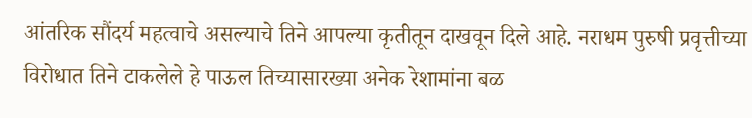आंतरिक सौंदर्य महत्वाचे असल्याचे तिने आपल्या कृतीतून दाखवून दिले आहे. नराधम पुरुषी प्रवृत्तीच्या विरोधात तिने टाकलेले हे पाऊल तिच्यासारख्या अनेक रेशामांना बळ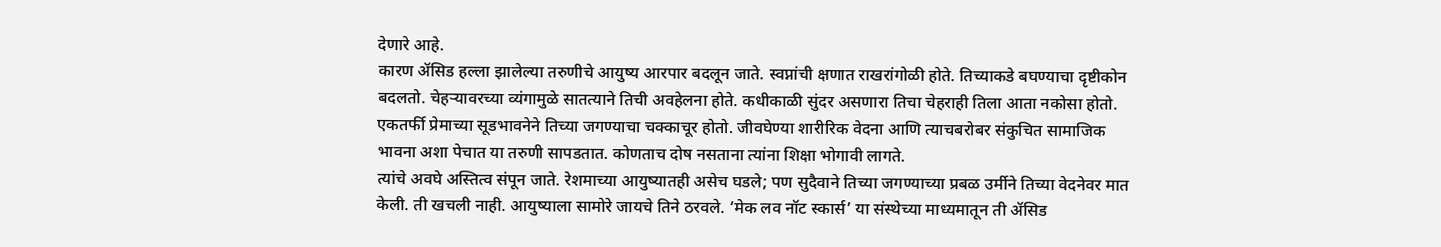देणारे आहे.
कारण ॲसिड हल्ला झालेल्या तरुणीचे आयुष्य आरपार बदलून जाते. स्वप्नांची क्षणात राखरांगोळी होते. तिच्याकडे बघण्याचा दृष्टीकोन बदलतो. चेहऱ्यावरच्या व्यंगामुळे सातत्याने तिची अवहेलना होते. कधीकाळी सुंदर असणारा तिचा चेहराही तिला आता नकोसा होतो. एकतर्फी प्रेमाच्या सूडभावनेने तिच्या जगण्याचा चक्काचूर होतो. जीवघेण्या शारीरिक वेदना आणि त्याचबरोबर संकुचित सामाजिक भावना अशा पेचात या तरुणी सापडतात. कोणताच दोष नसताना त्यांना शिक्षा भोगावी लागते.
त्यांचे अवघे अस्तित्व संपून जाते. रेशमाच्या आयुष्यातही असेच घडले; पण सुदैवाने तिच्या जगण्याच्या प्रबळ उर्मीने तिच्या वेदनेवर मात केली. ती खचली नाही. आयुष्याला सामोरे जायचे तिने ठरवले. ‘मेक लव नॉट स्कार्स’ या संस्थेच्या माध्यमातून ती ॲसिड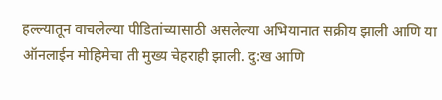हल्ल्यातून वाचलेल्या पीडितांच्यासाठी असलेल्या अभियानात सक्रीय झाली आणि या ऑनलाईन मोहिमेचा ती मुख्य चेहराही झाली. दु:ख आणि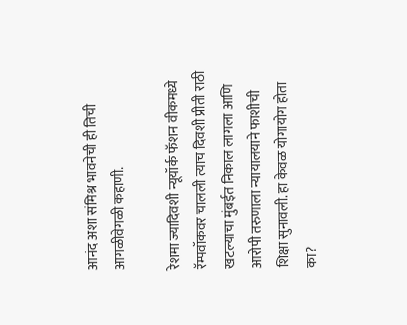आनंद अशा संमिश्र भावनेची ही तिची आगळीवेगळी कहाणी.

रेशमा ज्यादिवशी न्यूयॉर्क फॅशन वीकमध्ये रॅम्पवॉकवर चालली त्याच दिवशी प्रीती राठी खटल्याचा मुंबईत निकाल लागला आणि आरोपी तरुणाला न्यायालयाने फाशीची शिक्षा सुनावली. हा केवळ योगायोग होता का?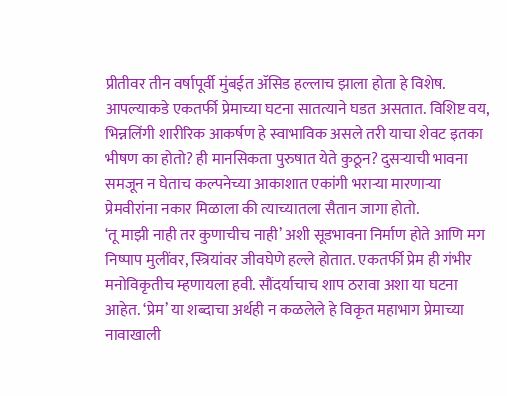प्रीतीवर तीन वर्षापूर्वी मुंबईत ॲसिड हल्लाच झाला होता हे विशेष. आपल्याकडे एकतर्फी प्रेमाच्या घटना सातत्याने घडत असतात. विशिष्ट वय, भिन्नलिंगी शारीरिक आकर्षण हे स्वाभाविक असले तरी याचा शेवट इतका भीषण का होतो? ही मानसिकता पुरुषात येते कुठून? दुसऱ्याची भावना समजून न घेताच कल्पनेच्या आकाशात एकांगी भराऱ्या मारणाऱ्या प्रेमवीरांना नकार मिळाला की त्याच्यातला सैतान जागा होतो.
‘तू माझी नाही तर कुणाचीच नाही’ अशी सूडभावना निर्माण होते आणि मग निष्पाप मुलींवर, स्त्रियांवर जीवघेणे हल्ले होतात. एकतर्फी प्रेम ही गंभीर मनोविकृतीच म्हणायला हवी. सौंदर्याचाच शाप ठरावा अशा या घटना आहेत. ‘प्रेम’ या शब्दाचा अर्थही न कळलेले हे विकृत महाभाग प्रेमाच्या नावाखाली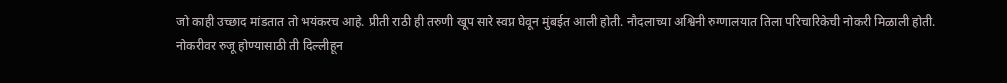जो काही उच्छाद मांडतात तो भयंकरच आहे. प्रीती राठी ही तरुणी खूप सारे स्वप्न घेवून मुंबईत आली होती. नौदलाच्या अश्विनी रुग्णालयात तिला परिचारिकेची नोकरी मिळाली होती.
नोकरीवर रुजू होण्यासाठी ती दिल्लीहून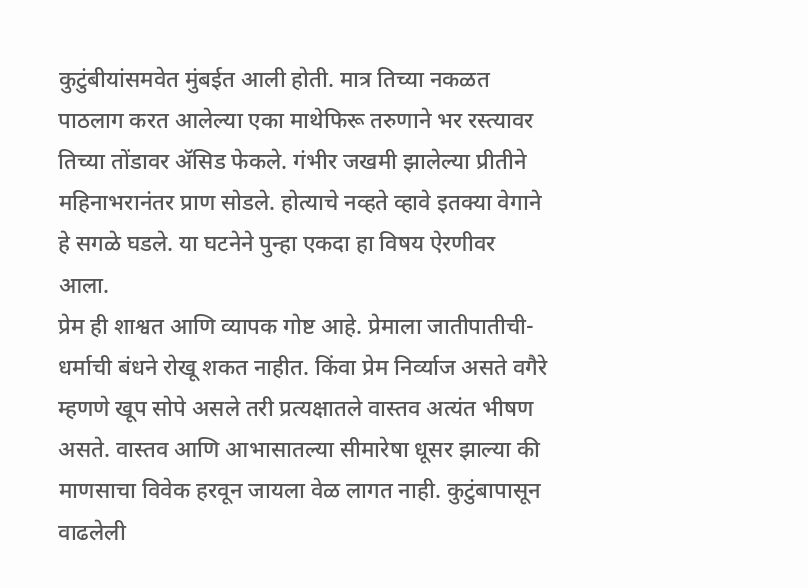कुटुंबीयांसमवेत मुंबईत आली होती. मात्र तिच्या नकळत पाठलाग करत आलेल्या एका माथेफिरू तरुणाने भर रस्त्यावर तिच्या तोंडावर ॲसिड फेकले. गंभीर जखमी झालेल्या प्रीतीने महिनाभरानंतर प्राण सोडले. होत्याचे नव्हते व्हावे इतक्या वेगाने हे सगळे घडले. या घटनेने पुन्हा एकदा हा विषय ऐरणीवर आला.
प्रेम ही शाश्वत आणि व्यापक गोष्ट आहे. प्रेमाला जातीपातीची-धर्माची बंधने रोखू शकत नाहीत. किंवा प्रेम निर्व्याज असते वगैरे म्हणणे खूप सोपे असले तरी प्रत्यक्षातले वास्तव अत्यंत भीषण असते. वास्तव आणि आभासातल्या सीमारेषा धूसर झाल्या की माणसाचा विवेक हरवून जायला वेळ लागत नाही. कुटुंबापासून वाढलेली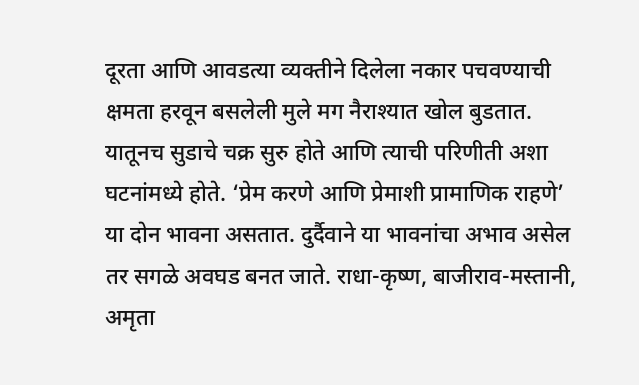दूरता आणि आवडत्या व्यक्तीने दिलेला नकार पचवण्याची क्षमता हरवून बसलेली मुले मग नैराश्यात खोल बुडतात.
यातूनच सुडाचे चक्र सुरु होते आणि त्याची परिणीती अशा घटनांमध्ये होते. ‘प्रेम करणे आणि प्रेमाशी प्रामाणिक राहणे’ या दोन भावना असतात. दुर्दैवाने या भावनांचा अभाव असेल तर सगळे अवघड बनत जाते. राधा-कृष्ण, बाजीराव-मस्तानी, अमृता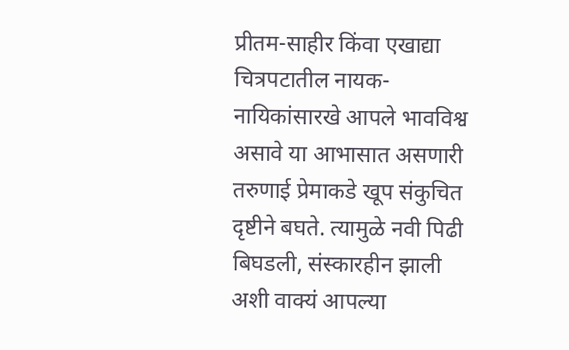प्रीतम-साहीर किंवा एखाद्या चित्रपटातील नायक-नायिकांसारखे आपले भावविश्व असावे या आभासात असणारी तरुणाई प्रेमाकडे खूप संकुचित दृष्टीने बघते. त्यामुळे नवी पिढी बिघडली, संस्कारहीन झाली अशी वाक्यं आपल्या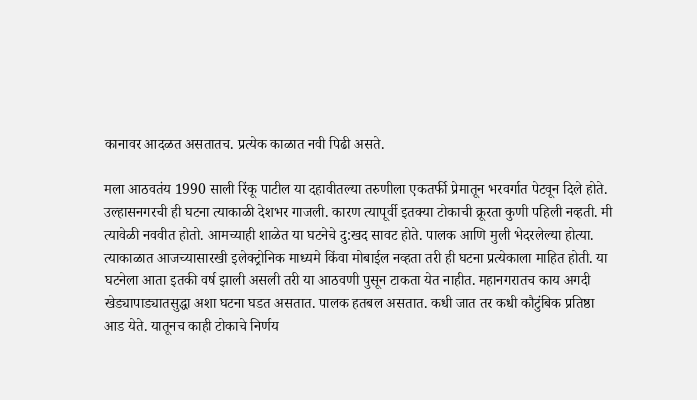कानावर आदळत असतातच. प्रत्येक काळात नवी पिढी असते.

मला आठवतंय 1990 साली रिंकू पाटील या दहावीतल्या तरुणीला एकतर्फी प्रेमातून भरवर्गात पेटवून दिले होते. उल्हासनगरची ही घटना त्याकाळी देशभर गाजली. कारण त्यापूर्वी इतक्या टोकाची क्रूरता कुणी पहिली नव्हती. मी त्यावेळी नववीत होतो. आमच्याही शाळेत या घटनेचे दु:खद सावट होते. पालक आणि मुली भेदरलेल्या होत्या.
त्याकाळात आजच्यासारखी इलेक्ट्रोनिक माध्यमे किंवा मोबाईल नव्हता तरी ही घटना प्रत्येकाला माहित होती. या घटनेला आता इतकी वर्ष झाली असली तरी या आठवणी पुसून टाकता येत नाहीत. महानगरातच काय अगदी खेड्यापाड्यातसुद्धा अशा घटना घडत असतात. पालक हतबल असतात. कधी जात तर कधी कौटुंबिक प्रतिष्ठा आड येते. यातूनच काही टोकाचे निर्णय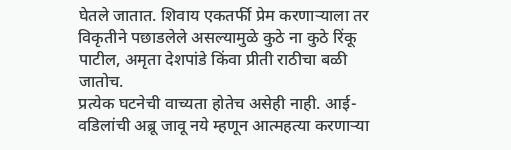घेतले जातात. शिवाय एकतर्फी प्रेम करणाऱ्याला तर विकृतीने पछाडलेले असल्यामुळे कुठे ना कुठे रिंकू पाटील, अमृता देशपांडे किंवा प्रीती राठीचा बळी जातोच.
प्रत्येक घटनेची वाच्यता होतेच असेही नाही. आई-वडिलांची अब्रू जावू नये म्हणून आत्महत्या करणाऱ्या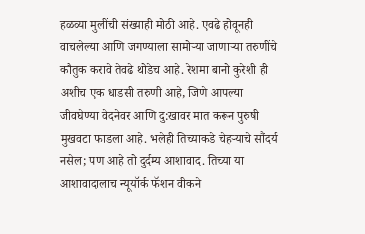हळव्या मुलींची संख्याही मोठी आहे. एवढे होवूनही वाचलेल्या आणि जगण्याला सामोऱ्या जाणाऱ्या तरुणींचे कौतुक करावे तेवढे थोडेच आहे. रेशमा बानो कुरेशी ही अशीच एक धाडसी तरुणी आहे, जिणे आपल्या जीवघेण्या वेदनेवर आणि दु:खावर मात करून पुरुषी मुखवटा फाडला आहे. भलेही तिच्याकडे चेहऱ्याचे सौंदर्य नसेल; पण आहे तो दुर्दम्य आशावाद. तिच्या या आशावादालाच न्यूयॉर्क फॅशन वीकने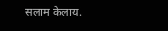सलाम केलाय.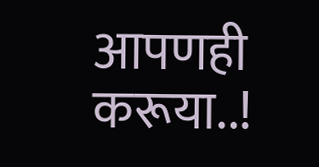आपणही करूया..!